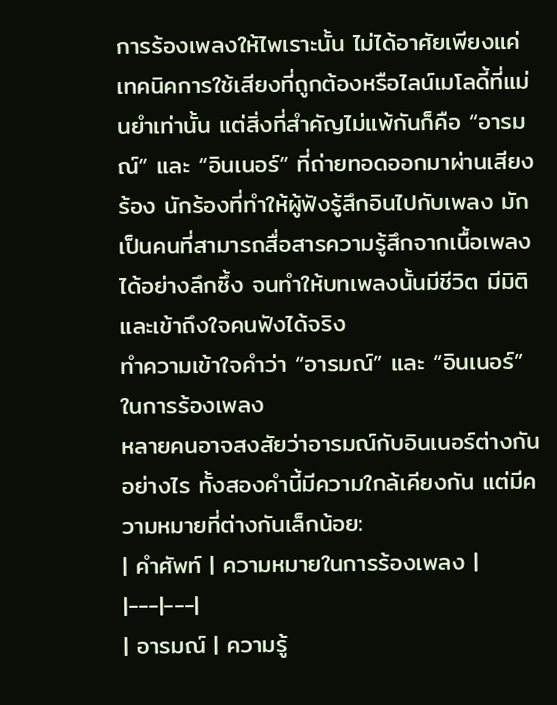การร้องเพลงให้ไพเราะนั้น ไม่ได้อาศัยเพียงแค่เทคนิคการใช้เสียงที่ถูกต้องหรือไลน์เมโลดี้ที่แม่นยำเท่านั้น แต่สิ่งที่สำคัญไม่แพ้กันก็คือ “อารมณ์” และ “อินเนอร์” ที่ถ่ายทอดออกมาผ่านเสียงร้อง นักร้องที่ทำให้ผู้ฟังรู้สึกอินไปกับเพลง มักเป็นคนที่สามารถสื่อสารความรู้สึกจากเนื้อเพลงได้อย่างลึกซึ้ง จนทำให้บทเพลงนั้นมีชีวิต มีมิติ และเข้าถึงใจคนฟังได้จริง
ทำความเข้าใจคำว่า “อารมณ์” และ “อินเนอร์” ในการร้องเพลง
หลายคนอาจสงสัยว่าอารมณ์กับอินเนอร์ต่างกันอย่างไร ทั้งสองคำนี้มีความใกล้เคียงกัน แต่มีความหมายที่ต่างกันเล็กน้อย:
| คำศัพท์ | ความหมายในการร้องเพลง |
|---|---|
| อารมณ์ | ความรู้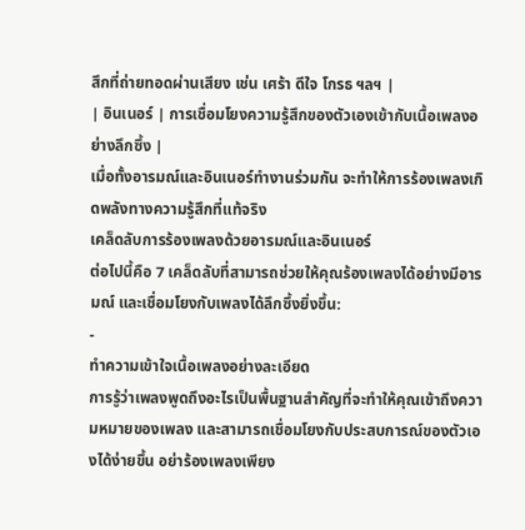สึกที่ถ่ายทอดผ่านเสียง เช่น เศร้า ดีใจ โกรธ ฯลฯ |
| อินเนอร์ | การเชื่อมโยงความรู้สึกของตัวเองเข้ากับเนื้อเพลงอย่างลึกซึ้ง |
เมื่อทั้งอารมณ์และอินเนอร์ทำงานร่วมกัน จะทำให้การร้องเพลงเกิดพลังทางความรู้สึกที่แท้จริง
เคล็ดลับการร้องเพลงด้วยอารมณ์และอินเนอร์
ต่อไปนี้คือ 7 เคล็ดลับที่สามารถช่วยให้คุณร้องเพลงได้อย่างมีอารมณ์ และเชื่อมโยงกับเพลงได้ลึกซึ้งยิ่งขึ้น:
-
ทำความเข้าใจเนื้อเพลงอย่างละเอียด
การรู้ว่าเพลงพูดถึงอะไรเป็นพื้นฐานสำคัญที่จะทำให้คุณเข้าถึงความหมายของเพลง และสามารถเชื่อมโยงกับประสบการณ์ของตัวเองได้ง่ายขึ้น อย่าร้องเพลงเพียง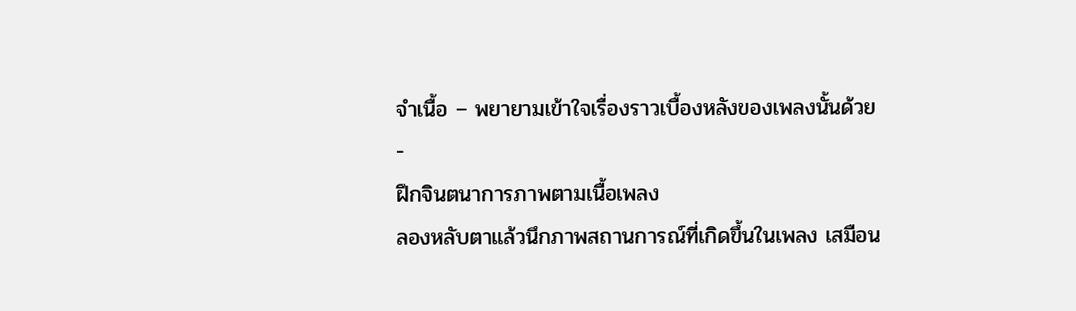จำเนื้อ – พยายามเข้าใจเรื่องราวเบื้องหลังของเพลงนั้นด้วย
-
ฝึกจินตนาการภาพตามเนื้อเพลง
ลองหลับตาแล้วนึกภาพสถานการณ์ที่เกิดขึ้นในเพลง เสมือน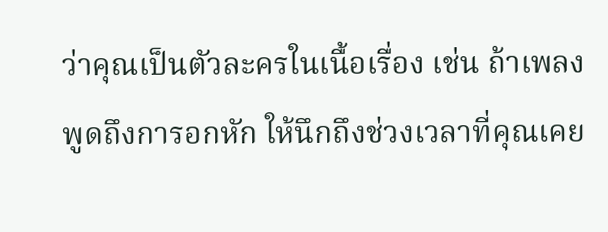ว่าคุณเป็นตัวละครในเนื้อเรื่อง เช่น ถ้าเพลงพูดถึงการอกหัก ให้นึกถึงช่วงเวลาที่คุณเคย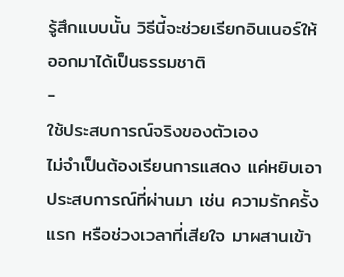รู้สึกแบบนั้น วิธีนี้จะช่วยเรียกอินเนอร์ให้ออกมาได้เป็นธรรมชาติ
-
ใช้ประสบการณ์จริงของตัวเอง
ไม่จำเป็นต้องเรียนการแสดง แค่หยิบเอาประสบการณ์ที่ผ่านมา เช่น ความรักครั้งแรก หรือช่วงเวลาที่เสียใจ มาผสานเข้า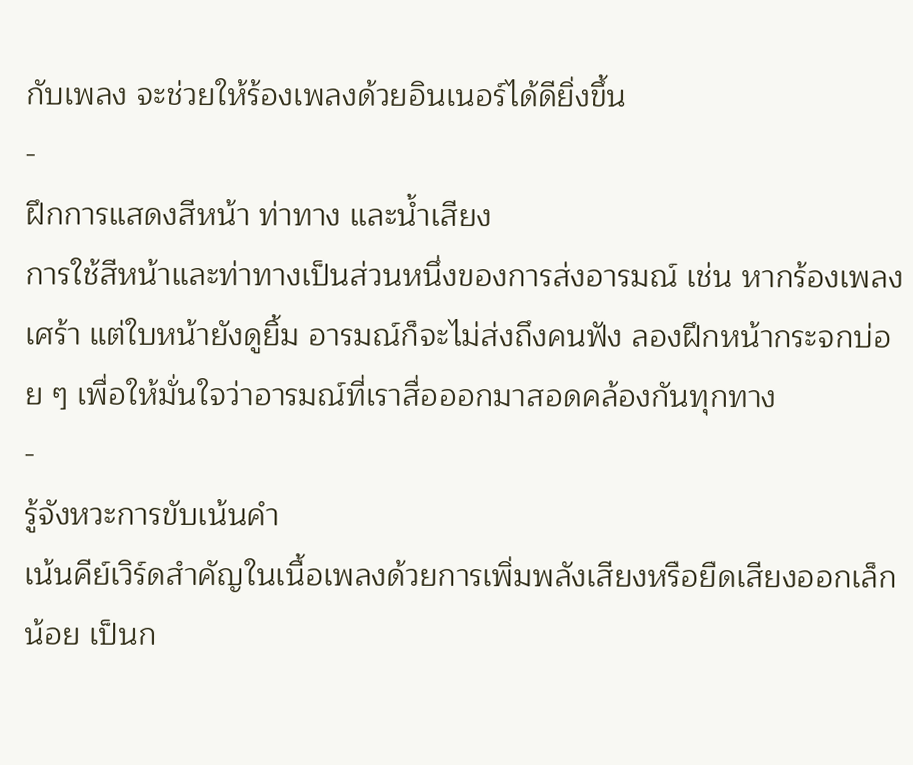กับเพลง จะช่วยให้ร้องเพลงด้วยอินเนอร์ได้ดียิ่งขึ้น
-
ฝึกการแสดงสีหน้า ท่าทาง และน้ำเสียง
การใช้สีหน้าและท่าทางเป็นส่วนหนึ่งของการส่งอารมณ์ เช่น หากร้องเพลงเศร้า แต่ใบหน้ายังดูยิ้ม อารมณ์ก็จะไม่ส่งถึงคนฟัง ลองฝึกหน้ากระจกบ่อย ๆ เพื่อให้มั่นใจว่าอารมณ์ที่เราสื่อออกมาสอดคล้องกันทุกทาง
-
รู้จังหวะการขับเน้นคำ
เน้นคีย์เวิร์ดสำคัญในเนื้อเพลงด้วยการเพิ่มพลังเสียงหรือยืดเสียงออกเล็กน้อย เป็นก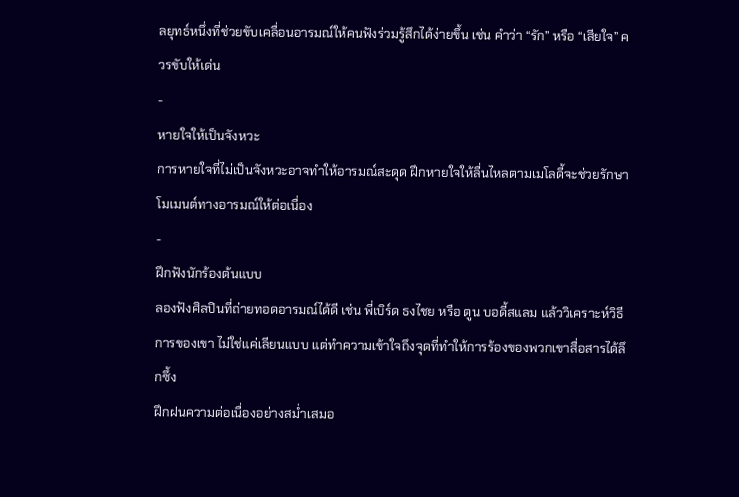ลยุทธ์หนึ่งที่ช่วยขับเคลื่อนอารมณ์ให้คนฟังร่วมรู้สึกได้ง่ายขึ้น เช่น คำว่า “รัก” หรือ “เสียใจ” ควรขับให้เด่น
-
หายใจให้เป็นจังหวะ
การหายใจที่ไม่เป็นจังหวะอาจทำให้อารมณ์สะดุด ฝึกหายใจให้ลื่นไหลตามเมโลดี้จะช่วยรักษาโมเมนต์ทางอารมณ์ให้ต่อเนื่อง
-
ฝึกฟังนักร้องต้นแบบ
ลองฟังศิลปินที่ถ่ายทอดอารมณ์ได้ดี เช่น พี่เบิร์ด ธงไชย หรือ ตูน บอดี้สแลม แล้ววิเคราะห์วิธีการของเขา ไม่ใช่แค่เลียนแบบ แต่ทำความเข้าใจถึงจุดที่ทำให้การร้องของพวกเขาสื่อสารได้ลึกซึ้ง
ฝึกฝนความต่อเนื่องอย่างสม่ำเสมอ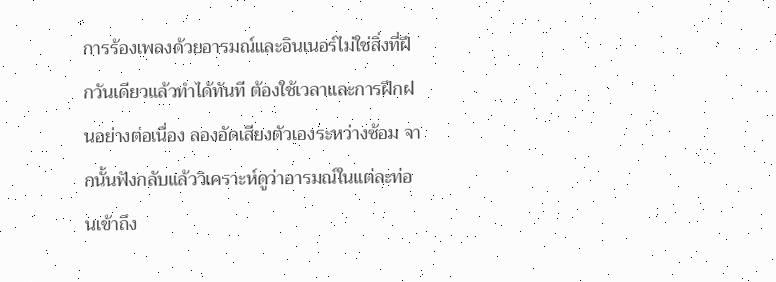การร้องเพลงด้วยอารมณ์และอินเนอร์ไม่ใช่สิ่งที่ฝึกวันเดียวแล้วทำได้ทันที ต้องใช้เวลาและการฝึกฝนอย่างต่อเนื่อง ลองอัดเสียงตัวเองระหว่างซ้อม จากนั้นฟังกลับแล้ววิเคราะห์ดูว่าอารมณ์ในแต่ละท่อนเข้าถึง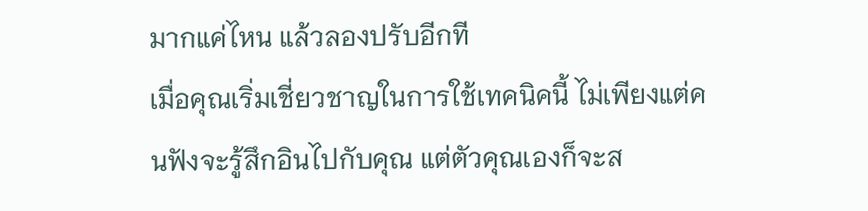มากแค่ไหน แล้วลองปรับอีกที
เมื่อคุณเริ่มเชี่ยวชาญในการใช้เทคนิคนี้ ไม่เพียงแต่คนฟังจะรู้สึกอินไปกับคุณ แต่ตัวคุณเองก็จะส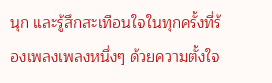นุก และรู้สึกสะเทือนใจในทุกครั้งที่ร้องเพลงเพลงหนึ่งๆ ด้วยความตั้งใจ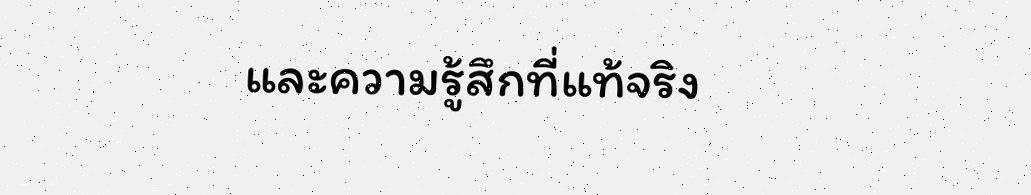และความรู้สึกที่แท้จริง